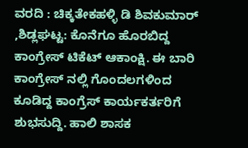ವರದಿ : ಚಿಕ್ಕತೇಕಹಳ್ಳಿ ಡಿ ಶಿವಕುಮಾರ್
,ಶಿಡ್ಲಘಟ್ಟ: ಕೊನೆಗೂ ಹೊರಬಿದ್ದ ಕಾಂಗ್ರೇಸ್ ಟಿಕೆಟ್ ಆಕಾಂಕ್ಷಿ. ಈ ಬಾರಿ ಕಾಂಗ್ರೇಸ್ ನಲ್ಲಿ ಗೊಂದಲಗಳಿಂದ ಕೂಡಿದ್ದ ಕಾಂಗ್ರೆಸ್ ಕಾರ್ಯಕರ್ತರಿಗೆ ಶುಭಸುದ್ದಿ. ಹಾಲಿ ಶಾಸಕ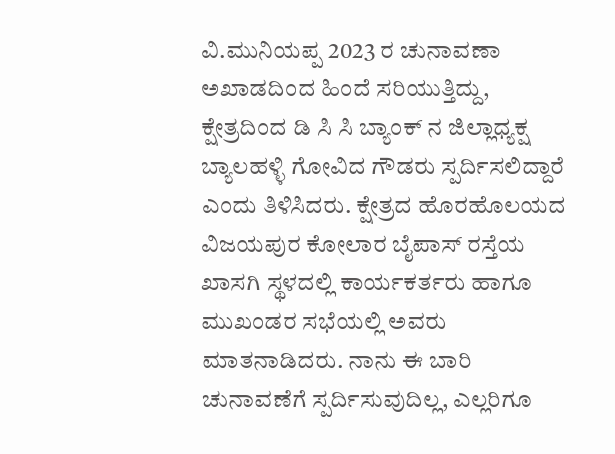ವಿ.ಮುನಿಯಪ್ಪ 2023 ರ ಚುನಾವಣಾ ಅಖಾಡದಿಂದ ಹಿಂದೆ ಸರಿಯುತ್ತಿದ್ದು, ಕ್ಷೇತ್ರದಿಂದ ಡಿ ಸಿ ಸಿ ಬ್ಯಾಂಕ್ ನ ಜಿಲ್ಲಾಧ್ಯಕ್ಷ ಬ್ಯಾಲಹಳ್ಳಿ ಗೋವಿದ ಗೌಡರು ಸ್ಪರ್ದಿಸಲಿದ್ದಾರೆ ಎಂದು ತಿಳಿಸಿದರು. ಕ್ಷೇತ್ರದ ಹೊರಹೊಲಯದ ವಿಜಯಪುರ ಕೋಲಾರ ಬೈಪಾಸ್ ರಸ್ತೆಯ ಖಾಸಗಿ ಸ್ಥಳದಲ್ಲಿ ಕಾರ್ಯಕರ್ತರು ಹಾಗೂ ಮುಖಂಡರ ಸಭೆಯಲ್ಲಿ ಅವರು ಮಾತನಾಡಿದರು. ನಾನು ಈ ಬಾರಿ ಚುನಾವಣೆಗೆ ಸ್ಪರ್ದಿಸುವುದಿಲ್ಲ, ಎಲ್ಲರಿಗೂ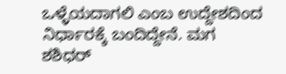ಒಳ್ಳೆಯದಾಗಲಿ ಎಂಬ ಉದ್ದೇಶದಿಂದ ನಿರ್ಧಾರಕ್ಕೆ ಬಂದಿದ್ದೇನೆ. ಮಗ ಶಶಿಧರ್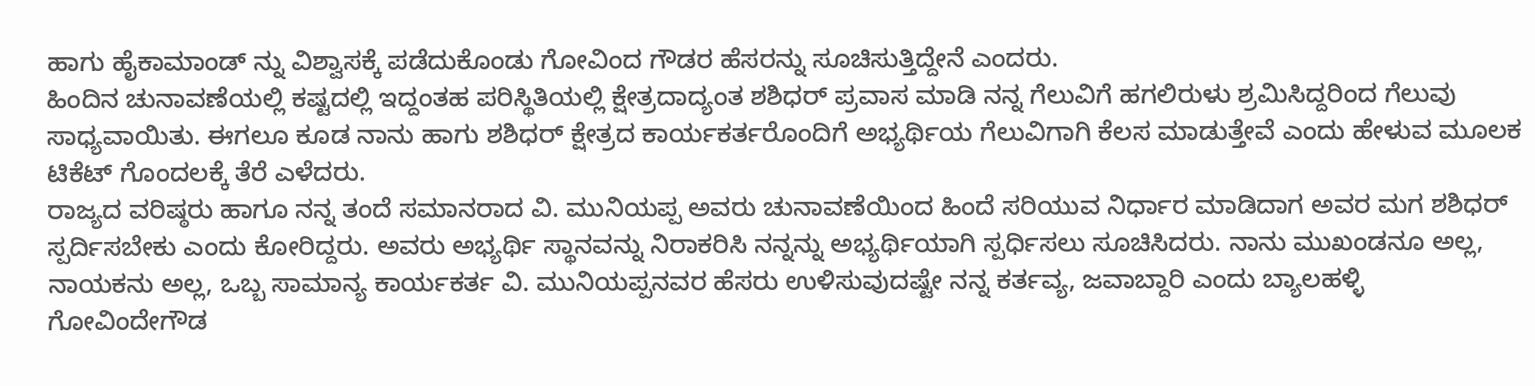ಹಾಗು ಹೈಕಾಮಾಂಡ್ ನ್ನು ವಿಶ್ವಾಸಕ್ಕೆ ಪಡೆದುಕೊಂಡು ಗೋವಿಂದ ಗೌಡರ ಹೆಸರನ್ನು ಸೂಚಿಸುತ್ತಿದ್ದೇನೆ ಎಂದರು.
ಹಿಂದಿನ ಚುನಾವಣೆಯಲ್ಲಿ ಕಷ್ಟದಲ್ಲಿ ಇದ್ದಂತಹ ಪರಿಸ್ಥಿತಿಯಲ್ಲಿ ಕ್ಷೇತ್ರದಾದ್ಯಂತ ಶಶಿಧರ್ ಪ್ರವಾಸ ಮಾಡಿ ನನ್ನ ಗೆಲುವಿಗೆ ಹಗಲಿರುಳು ಶ್ರಮಿಸಿದ್ದರಿಂದ ಗೆಲುವು ಸಾಧ್ಯವಾಯಿತು. ಈಗಲೂ ಕೂಡ ನಾನು ಹಾಗು ಶಶಿಧರ್ ಕ್ಷೇತ್ರದ ಕಾರ್ಯಕರ್ತರೊಂದಿಗೆ ಅಭ್ಯರ್ಥಿಯ ಗೆಲುವಿಗಾಗಿ ಕೆಲಸ ಮಾಡುತ್ತೇವೆ ಎಂದು ಹೇಳುವ ಮೂಲಕ ಟಿಕೆಟ್ ಗೊಂದಲಕ್ಕೆ ತೆರೆ ಎಳೆದರು.
ರಾಜ್ಯದ ವರಿಷ್ಠರು ಹಾಗೂ ನನ್ನ ತಂದೆ ಸಮಾನರಾದ ವಿ. ಮುನಿಯಪ್ಪ ಅವರು ಚುನಾವಣೆಯಿಂದ ಹಿಂದೆ ಸರಿಯುವ ನಿರ್ಧಾರ ಮಾಡಿದಾಗ ಅವರ ಮಗ ಶಶಿಧರ್ ಸ್ಪರ್ದಿಸಬೇಕು ಎಂದು ಕೋರಿದ್ದರು. ಅವರು ಅಭ್ಯರ್ಥಿ ಸ್ಥಾನವನ್ನು ನಿರಾಕರಿಸಿ ನನ್ನನ್ನು ಅಭ್ಯರ್ಥಿಯಾಗಿ ಸ್ಪರ್ಧಿಸಲು ಸೂಚಿಸಿದರು. ನಾನು ಮುಖಂಡನೂ ಅಲ್ಲ, ನಾಯಕನು ಅಲ್ಲ, ಒಬ್ಬ ಸಾಮಾನ್ಯ ಕಾರ್ಯಕರ್ತ ವಿ. ಮುನಿಯಪ್ಪನವರ ಹೆಸರು ಉಳಿಸುವುದಷ್ಟೇ ನನ್ನ ಕರ್ತವ್ಯ, ಜವಾಬ್ದಾರಿ ಎಂದು ಬ್ಯಾಲಹಳ್ಳಿ ಗೋವಿಂದೇಗೌಡ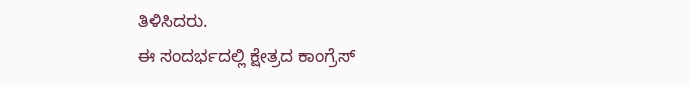ತಿಳಿಸಿದರು.
ಈ ಸಂದರ್ಭದಲ್ಲಿ ಕ್ಷೇತ್ರದ ಕಾಂಗ್ರೆಸ್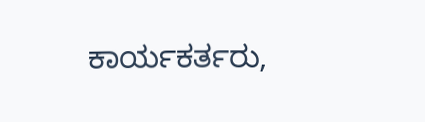ಕಾರ್ಯಕರ್ತರು,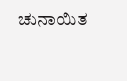ಚುನಾಯಿತ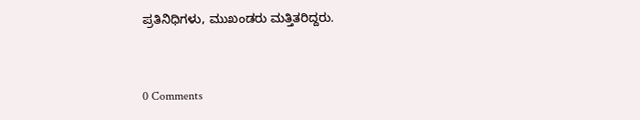ಪ್ರತಿನಿಧಿಗಳು, ಮುಖಂಡರು ಮತ್ತಿತರಿದ್ದರು.


0 Comments